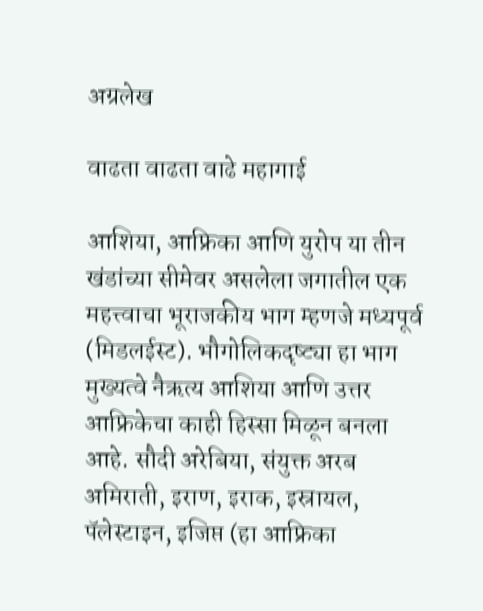अग्रलेख

वाढता वाढता वाढे महागाई

आशिया, आफ्रिका आणि युरोप या तीन खंडांच्या सीमेवर असलेला जगातील एक महत्त्वाचा भूराजकीय भाग म्हणजे मध्यपूर्व (मिडलईस्ट). भौगोलिकदृष्ट्या हा भाग मुख्यत्वे नैऋत्य आशिया आणि उत्तर आफ्रिकेचा काही हिस्सा मिळून बनला आहे. सौदी अरेबिया, संयुक्त अरब अमिराती, इराण, इराक, इस्रायल, पॅलेस्टाइन, इजिप्त (हा आफ्रिका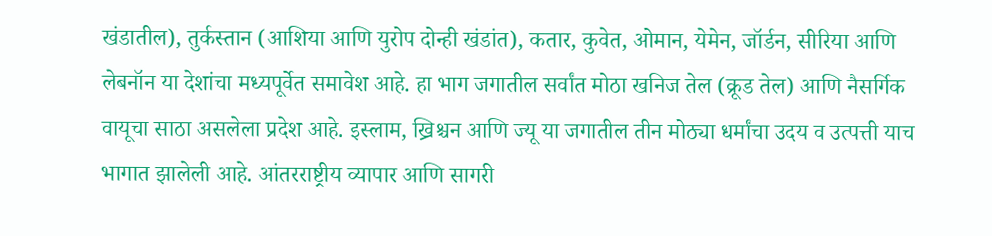खंडातील), तुर्कस्तान (आशिया आणि युरोप दोन्ही खंडांत), कतार, कुवेत, ओमान, येमेन, जॉर्डन, सीरिया आणि लेबनॉन या देशांचा मध्यपूर्वेत समावेश आहे. हा भाग जगातील सर्वांत मोठा खनिज तेल (क्रूड तेल) आणि नैसर्गिक वायूचा साठा असलेला प्रदेश आहे. इस्लाम, ख्रिश्चन आणि ज्यू या जगातील तीन मोठ्या धर्मांचा उदय व उत्पत्ती याच भागात झालेली आहे. आंतरराष्ट्रीय व्यापार आणि सागरी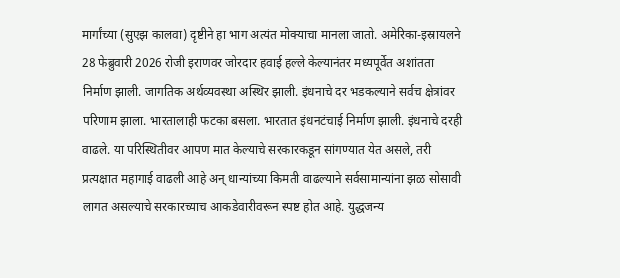मार्गांच्या (सुएझ कालवा) दृष्टीने हा भाग अत्यंत मोक्याचा मानला जातो. अमेरिका-इस्रायलने 28 फेब्रुवारी 2026 रोजी इराणवर जोरदार हवाई हल्ले केल्यानंतर मध्यपूर्वेत अशांतता निर्माण झाली. जागतिक अर्थव्यवस्था अस्थिर झाली. इंधनाचे दर भडकल्याने सर्वच क्षेत्रांवर परिणाम झाला. भारतालाही फटका बसला. भारतात इंधनटंचाई निर्माण झाली. इंधनाचे दरही वाढले. या परिस्थितीवर आपण मात केल्याचे सरकारकडून सांगण्यात येत असले, तरी प्रत्यक्षात महागाई वाढली आहे अन् धान्यांच्या किमती वाढल्याने सर्वसामान्यांना झळ सोसावी लागत असल्याचे सरकारच्याच आकडेवारीवरून स्पष्ट होत आहे. युद्धजन्य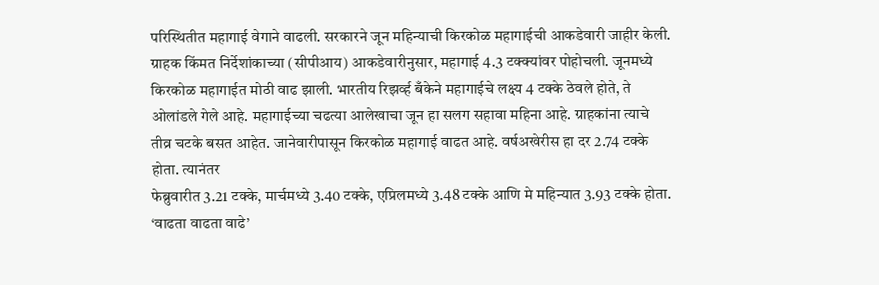परिस्थितीत महागाई वेगाने वाढली. सरकारने जून महिन्याची किरकोळ महागाईची आकडेवारी जाहीर केली. ग्राहक किंमत निर्देशांकाच्या (सीपीआय) आकडेवारीनुसार, महागाई 4.3 टक्क्यांवर पोहोचली. जूनमध्ये किरकोळ महागाईत मोठी वाढ झाली. भारतीय रिझर्व्ह बँकेने महागाईचे लक्ष्य 4 टक्के ठेवले होते, ते ओलांडले गेले आहे. महागाईच्या चढत्या आलेखाचा जून हा सलग सहावा महिना आहे. ग्राहकांना त्याचे तीव्र चटके बसत आहेत. जानेवारीपासून किरकोळ महागाई वाढत आहे. वर्षअखेरीस हा दर 2.74 टक्के होता. त्यानंतर
फेब्रुवारीत 3.21 टक्के, मार्चमध्ये 3.40 टक्के, एप्रिलमध्ये 3.48 टक्के आणि मे महिन्यात 3.93 टक्के होता. ‘वाढता वाढता वाढे’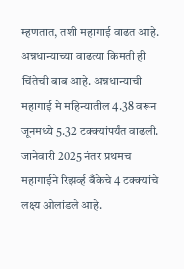म्हणतात, तशी महागाई वाढत आहे. अन्नधान्याच्या वाढत्या किमती ही चिंतेची बाब आहे. अन्नधान्याची महागाई मे महिन्यातील 4.38 वरून जूनमध्ये 5.32 टक्क्यांपर्यंत वाढली. जानेवारी 2025 नंतर प्रथमच महागाईने रिझर्व्ह बँकेचे 4 टक्क्यांचे लक्ष्य ओलांडले आहे.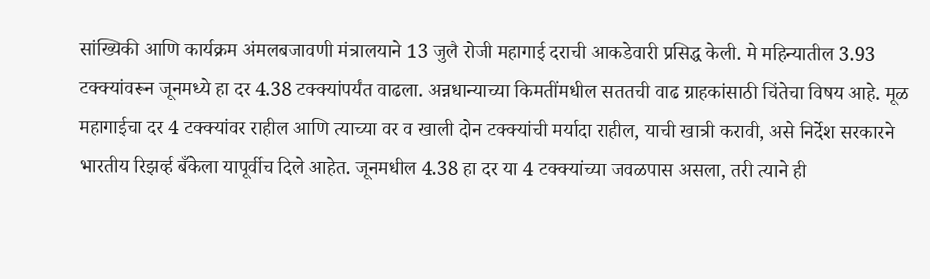सांख्यिकी आणि कार्यक्रम अंमलबजावणी मंत्रालयाने 13 जुलै रोजी महागाई दराची आकडेवारी प्रसिद्ध केली. मे महिन्यातील 3.93 टक्क्यांवरून जूनमध्ये हा दर 4.38 टक्क्यांपर्यंत वाढला. अन्नधान्याच्या किमतींमधील सततची वाढ ग्राहकांसाठी चिंतेचा विषय आहे. मूळ महागाईचा दर 4 टक्क्यांवर राहील आणि त्याच्या वर व खाली दोन टक्क्यांची मर्यादा राहील, याची खात्री करावी, असे निर्देश सरकारने भारतीय रिझर्व्ह बँकेला यापूर्वीच दिले आहेत. जूनमधील 4.38 हा दर या 4 टक्क्यांच्या जवळपास असला, तरी त्याने ही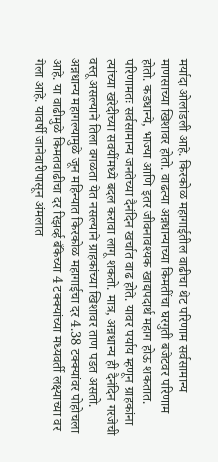मर्यादा ओलांडली आहे. किरकोळ महागाईतील वाढीचा थेट परिणाम सर्वसामान्य माणसाच्या खिशावर होतो. वाढत्या अन्नधान्याच्या किमतींचा घरगुती बजेटवर परिणाम होतो. कडधान्ये, भाज्या आणि इतर जीवनावश्यक खाद्यपदार्थ महाग होऊ शकतात. परिणामतः सर्वसामान्य जनतेच्या दैनंदिन खर्चात वाढ होते. यावर पर्याय म्हणून ग्राहकांना त्यांच्या खरेदीच्या सवयींमध्ये बदल करावा लागू शकतो. मात्र, अन्नधान्य ही दैनंदिन गरजेची वस्तू असल्याने तिला वगळता येत नसल्याने ग्राहकांच्या खिशावर ताण पडत असतो. अन्नधान्य महागल्यामुळे जून महिन्यात किरकोळ महागाईचा दर 4.38 टक्क्यांवर पोहोचला आहे. या वाढीमुळे किमतवाढीचा दर रिझर्व्ह बँकेच्या 4 टक्क्यांच्या मध्यवर्ती लक्ष्याच्या वर गेला आहे. यावर्षी जानेवारीपासून अंमलात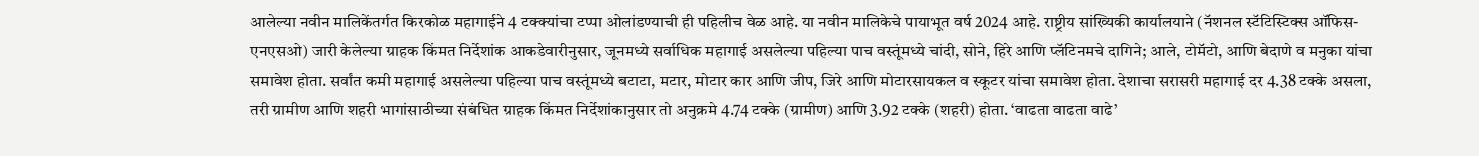आलेल्या नवीन मालिकेंतर्गत किरकोळ महागाईने 4 टक्क्यांचा टप्पा ओलांडण्याची ही पहिलीच वेळ आहे. या नवीन मालिकेचे पायाभूत वर्ष 2024 आहे. राष्ट्रीय सांख्यिकी कार्यालयाने (नॅशनल स्टॅटिस्टिक्स ऑफिस-एनएसओ) जारी केलेल्या ग्राहक किंमत निर्देशांक आकडेवारीनुसार, जूनमध्ये सर्वाधिक महागाई असलेल्या पहिल्या पाच वस्तूंमध्ये चांदी, सोने, हिरे आणि प्लॅटिनमचे दागिने; आले, टोमॅटो, आणि बेदाणे व मनुका यांचा समावेश होता. सर्वांत कमी महागाई असलेल्या पहिल्या पाच वस्तूंमध्ये बटाटा, मटार, मोटार कार आणि जीप, जिरे आणि मोटारसायकल व स्कूटर यांचा समावेश होता. देशाचा सरासरी महागाई दर 4.38 टक्के असला, तरी ग्रामीण आणि शहरी भागांसाठीच्या संबंधित ग्राहक किंमत निर्देशांकानुसार तो अनुक्रमे 4.74 टक्के (ग्रामीण) आणि 3.92 टक्के (शहरी) होता. ‘वाढता वाढता वाढे’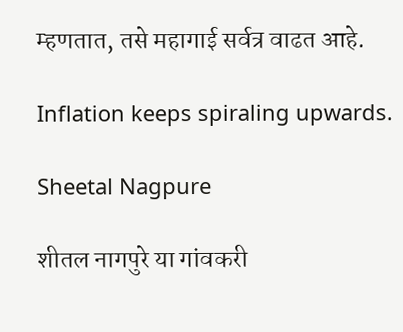म्हणतात, तसे महागाई सर्वत्र वाढत आहे.

Inflation keeps spiraling upwards.

Sheetal Nagpure

शीतल नागपुरे या गांवकरी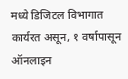मध्ये डिजिटल विभागात कार्यरत असून, १ वर्षापासून ऑनलाइन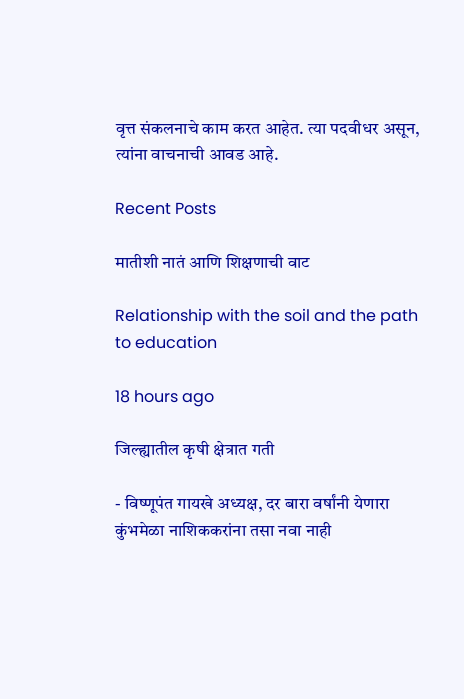वृत्त संकलनाचे काम करत आहेत. त्या पदवीधर असून, त्यांना वाचनाची आवड आहे.

Recent Posts

मातीशी नातं आणि शिक्षणाची वाट

Relationship with the soil and the path to education

18 hours ago

जिल्ह्यातील कृषी क्षेत्रात गती

- विष्णूपंत गायखे अध्यक्ष, दर बारा वर्षांनी येणारा कुंभमेळा नाशिककरांना तसा नवा नाही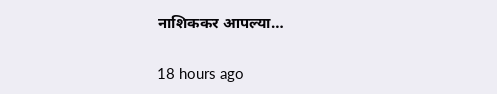नाशिककर आपल्या…

18 hours ago